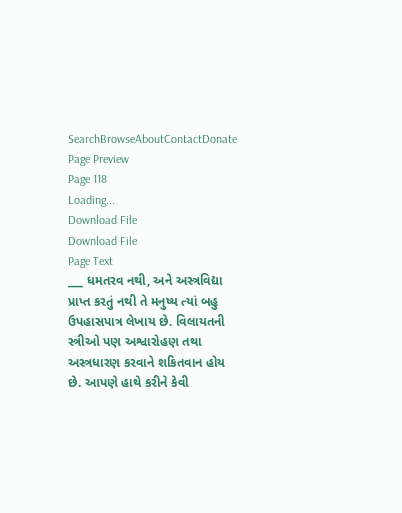SearchBrowseAboutContactDonate
Page Preview
Page 118
Loading...
Download File
Download File
Page Text
___ ધમતરવ નથી, અને અસ્ત્રવિદ્યા પ્રાપ્ત કરતું નથી તે મનુષ્ય ત્યાં બહુ ઉપહાસપાત્ર લેખાય છે. વિલાયતની સ્ત્રીઓ પણ અશ્વારોહણ તથા અસ્ત્રધારણ કરવાને શકિતવાન હોય છે. આપણે હાથે કરીને કેવી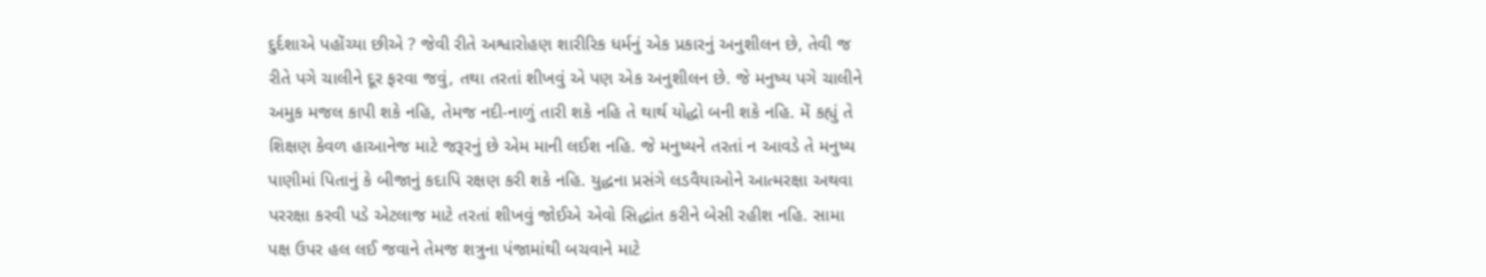દુર્દશાએ પહોંચ્યા છીએ ? જેવી રીતે અશ્વારોહણ શારીરિક ધર્મનું એક પ્રકારનું અનુશીલન છે, તેવી જ રીતે પગે ચાલીને દૂર ફરવા જવું, તથા તરતાં શીખવું એ પણ એક અનુશીલન છે. જે મનુષ્ય પગે ચાલીને અમુક મજલ કાપી શકે નહિ, તેમજ નદી-નાળું તારી શકે નહિ તે થાર્થ યોદ્ધો બની શકે નહિ. મેં કહ્યું તે શિક્ષણ કેવળ હાઆનેજ માટે જરૂરનું છે એમ માની લઈશ નહિ. જે મનુષ્યને તરતાં ન આવડે તે મનુષ્ય પાણીમાં પિતાનું કે બીજાનું કદાપિ રક્ષણ કરી શકે નહિ. યુદ્ધના પ્રસંગે લડવૈયાઓને આત્મરક્ષા અથવા પરરક્ષા કરવી પડે એટલાજ માટે તરતાં શીખવું જોઈએ એવો સિદ્ધાંત કરીને બેસી રહીશ નહિ. સામા પક્ષ ઉપર હલ લઈ જવાને તેમજ શત્રુના પંજામાંથી બચવાને માટે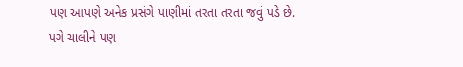પણ આપણે અનેક પ્રસંગે પાણીમાં તરતા તરતા જવું પડે છે. પગે ચાલીને પણ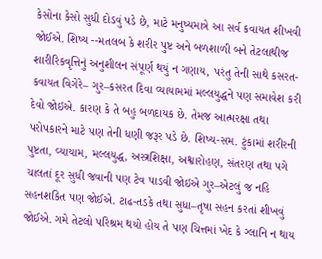કેસોના કેસો સુધી દોડવું પડે છે, માટે મનુષ્યમાત્રે આ સર્વ કવાયત શીખવી જોઈએ. શિષ્ય --મતલબ કે શરીર પુષ્ટ અને બળશાળી બને તેટલાથીજ શારીરિકવૃત્તિનું અનુશીલન સંપૂર્ણ થયું ન ગણાય, પરંતુ તેની સાથે કસરત-કવાયત વિગેરે– ગુર–કસરત દિવા વ્યાયામમાં મલ્લયુદ્ધને પણ સમાવેશ કરી દેવો જોઇએ. કારણ કે તે બહુ બળદાયક છે. તેમજ આત્મરક્ષા તથા પરોપકારને માટે પણ તેની ધણી જરૂર પડે છે. શિષ્ય-સમ. ટુંકામાં શરીરની પુષ્ટતા, વ્યાયામ, મલ્લયુદ્ધ, અસ્ત્રશિક્ષા, અશ્વારોહણ, સંતરણ તથા પગે ચાલતાં દૂર સુધી જવાની પણ ટેવ પાડવી જોઇએ ગુર–એટલું જ નહિ સહનશકિત પણ જોઈએ. ટાઢ-તડકે તથા સુધા–તૃષા સહન કરતાં શીખવું જોઈએ. ગમે તેટલો પરિશ્રમ થયો હોય તે પણ ચિત્તમાં ખેદ કે ગ્લાનિ ન થાય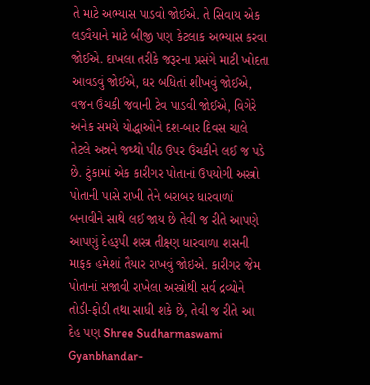તે માટે અભ્યાસ પાડવો જોઈએ. તે સિવાય એક લડવૈયાને માટે બીજી પણ કેટલાક અભ્યાસ કરવા જોઈએ. દાખલા તરીકે જરૂરના પ્રસંગે માટી ખોદતા આવડવું જોઈએ, ઘર બધિતાં શીખવું જોઈએ, વજન ઉંચકી જવાની ટેવ પાડવી જોઈએ, વિગેરે અનેક સમયે યોદ્ધાઓને દશ-બાર દિવસ ચાલે તેટલે અન્નને જથ્થો પીઠ ઉપર ઉંચકીને લઈ જ પડે છે. ટુંકામાં એક કારીગર પોતાનાં ઉપયોગી અસ્ત્રો પોતાની પાસે રાખી તેને બરાબર ધારવાળાં બનાવીને સાથે લઈ જાય છે તેવી જ રીતે આપણે આપણું દેહરૂપી શસ્ત્ર તીક્ષ્ણ ધારવાળા શસની માફક હમેશાં તૈયાર રાખવું જોઇએ. કારીગર જેમ પોતાનાં સજાવી રાખેલા અસ્ત્રોથી સર્વ દ્રવ્યોને તોડી-ફોડી તથા સાધી શકે છે, તેવી જ રીતે આ દેહ પણ Shree Sudharmaswami Gyanbhandar-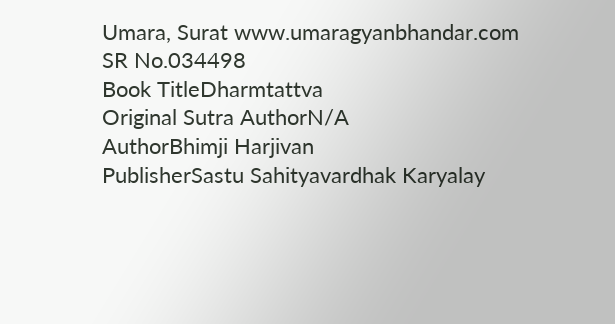Umara, Surat www.umaragyanbhandar.com
SR No.034498
Book TitleDharmtattva
Original Sutra AuthorN/A
AuthorBhimji Harjivan
PublisherSastu Sahityavardhak Karyalay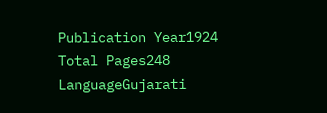Publication Year1924
Total Pages248
LanguageGujarati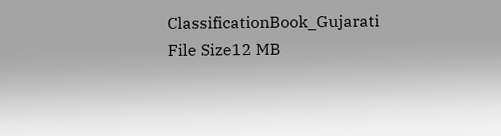ClassificationBook_Gujarati
File Size12 MB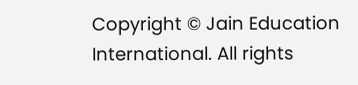Copyright © Jain Education International. All rights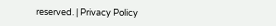reserved. | Privacy Policy